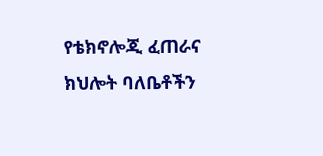የቴክኖሎጂ ፈጠራና ክህሎት ባለቤቶችን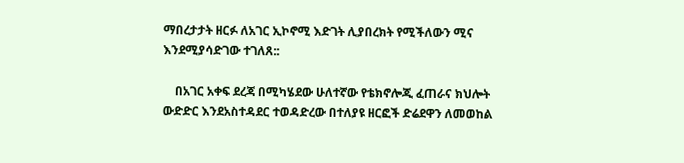ማበረታታት ዘርፉ ለአገር ኢኮኖሚ እድገት ሊያበረክት የሚችለውን ሚና እንደሚያሳድገው ተገለጸ::

    በአገር አቀፍ ደረጃ በሚካሄደው ሁለተኛው የቴክኖሎጂ ፈጠራና ክህሎት ውድድር እንደአስተዳደር ተወዳድረው በተለያዩ ዘርፎች ድሬደዋን ለመወከል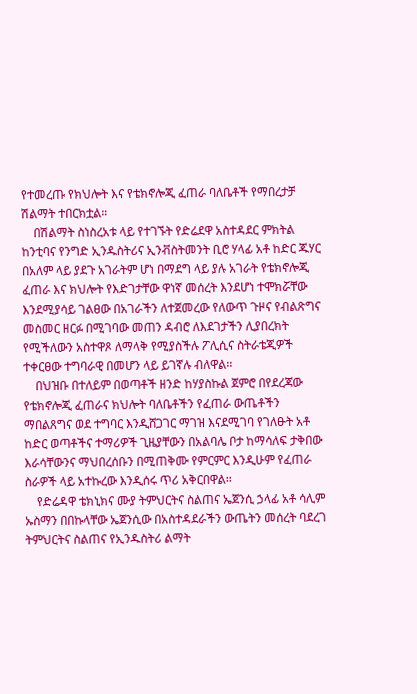የተመረጡ የክህሎት እና የቴክኖሎጂ ፈጠራ ባለቤቶች የማበረታቻ ሽልማት ተበርክቷል።
    በሽልማት ስነስረአቱ ላይ የተገኙት የድሬደዋ አስተዳደር ምክትል ከንቲባና የንግድ ኢንዱስትሪና ኢንቭስትመንት ቢሮ ሃላፊ አቶ ከድር ጁሃር በአለም ላይ ያደጉ አገራትም ሆነ በማደግ ላይ ያሉ አገራት የቴክኖሎጂ ፈጠራ እና ክህሎት የእድገታቸው ዋነኛ መሰረት እንደሆነ ተሞክሯቸው እንደሚያሳይ ገልፀው በአገራችን ለተጀመረው የለውጥ ጉዞና የብልጽግና መስመር ዘርፉ በሚገባው መጠን ዳብሮ ለእደገታችን ሊያበረክት የሚችለውን አስተዋጾ ለማላቅ የሚያስችሉ ፖሊሲና ስትራቴጂዎች ተቀርፀው ተግባራዊ በመሆን ላይ ይገኛሉ ብለዋል፡፡
    በህዝቡ በተለይም በወጣቶች ዘንድ ከሃያስኩል ጀምሮ በየደረጃው የቴክኖሎጂ ፈጠራና ክህሎት ባለቤቶችን የፈጠራ ውጤቶችን ማበልጸግና ወደ ተግባር እንዲሸጋገር ማገዝ እናደሚገባ የገለፁት አቶ ከድር ወጣቶችና ተማሪዎች ጊዜያቸውን በአልባሌ ቦታ ከማሳለፍ ታቅበው እራሳቸውንና ማህበረሰቡን በሚጠቅሙ የምርምር እንዲሁም የፈጠራ ስራዎች ላይ አተኩረው እንዲሰሩ ጥሪ አቅርበዋል፡፡
    የድሬዳዋ ቴክኒክና ሙያ ትምህርትና ስልጠና ኤጀንሲ ኃላፊ አቶ ሳሊም ኡስማን በበኩላቸው ኤጀንሲው በአስተዳደራችን ውጤትን መሰረት ባደረገ ትምህርትና ስልጠና የኢንዱስትሪ ልማት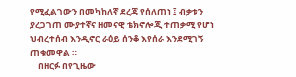የሚፈልገውን በመካከለኛ ደረጃ የሰለጠነ ፤ ብቃቱን ያረጋገጠ ሙያተኛና ዘመናዊ ቴክኖሎጂ ተጠቃሚ የሆነ ህብረተሰብ እንዲኖር ራዕይ ሰንቆ እየሰራ እንደሚገኝ ጠቁመዋል ።
    በዘርፉ በየጊዜው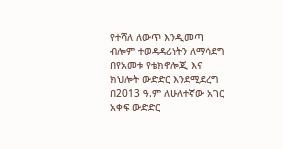የተሻለ ለውጥ እንዲመጣ ብሎም ተወዳዳሪነትን ለማሳደግ በየአመቱ የቴክኖሎጂ እና ክህሎት ውድድር እንደሚደረግ በ2013 ዓ.ም ለሁለተኛው አገር አቀፍ ውድድር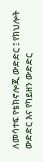ለመሳተፍ የቴክኖሎጂ ውድድር ፤ የክህሎት ውድድር እና የካይዘን ውድድር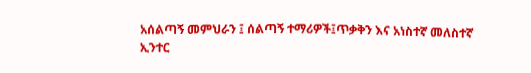አሰልጣኝ መምህራን ፤ ሰልጣኝ ተማሪዎች፤ጥቃቅን እና አነስተኛ መለስተኛ ኢንተር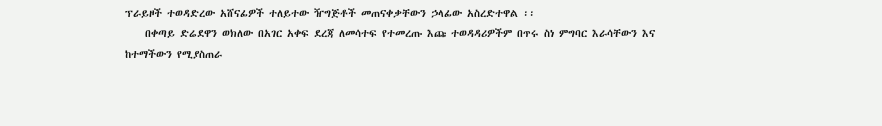ፕራይዞች ተወዳድረው አሸናፊዎች ተለይተው ዥግጅቶች መጠናቀቃቸውን ኃላፊው አስረድተዋል ፡፡
    በቀጣይ ድሬደዋን ወክለው በአገር አቀፍ ደረጃ ለመሳተፍ የተመረጡ እጩ ተወዳዳሪዎችም በጥሩ ስነ ምግባር እራሳቸውን እና ከተማችውን የሚያስጠራ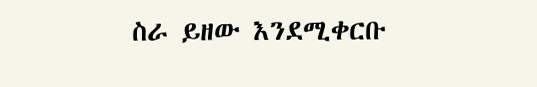ስራ ይዘው እንደሚቀርቡ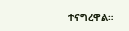ተናግረዋል።